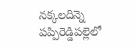నక్కలదిన్నె పప్పిరెడ్డిపల్లెలో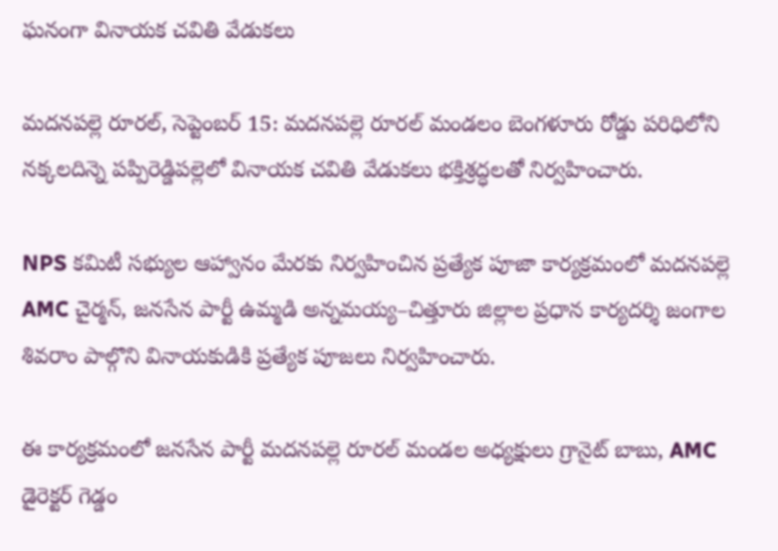ఘనంగా వినాయక చవితి వేడుకలు

మదనపల్లె రూరల్, సెప్టెంబర్ 15: మదనపల్లె రూరల్ మండలం బెంగళూరు రోడ్డు పరిధిలోని నక్కలదిన్నె పప్పిరెడ్డిపల్లెలో వినాయక చవితి వేడుకలు భక్తిశ్రద్ధలతో నిర్వహించారు.

NPS కమిటీ సభ్యుల ఆహ్వానం మేరకు నిర్వహించిన ప్రత్యేక పూజా కార్యక్రమంలో మదనపల్లె AMC చైర్మన్, జనసేన పార్టీ ఉమ్మడి అన్నమయ్య–చిత్తూరు జిల్లాల ప్రధాన కార్యదర్శి జంగాల శివరాం పాల్గొని వినాయకుడికి ప్రత్యేక పూజలు నిర్వహించారు.

ఈ కార్యక్రమంలో జనసేన పార్టీ మదనపల్లె రూరల్ మండల అధ్యక్షులు గ్రానైట్ బాబు, AMC డైరెక్టర్ గెడ్డం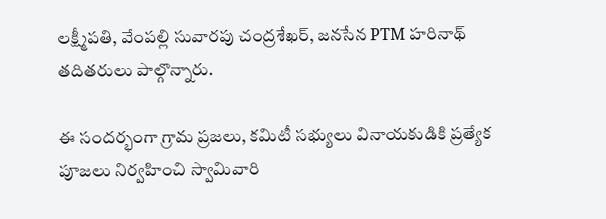లక్ష్మీపతి, వేంపల్లి సువారపు చంద్రశేఖర్, జనసేన PTM హరినాథ్ తదితరులు పాల్గొన్నారు.

ఈ సందర్భంగా గ్రామ ప్రజలు, కమిటీ సభ్యులు వినాయకుడికి ప్రత్యేక పూజలు నిర్వహించి స్వామివారి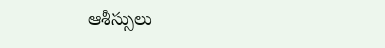ఆశీస్సులు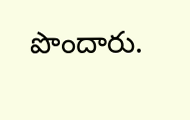పొందారు.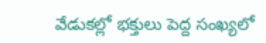వేడుకల్లో భక్తులు పెద్ద సంఖ్యలో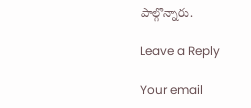పాల్గొన్నారు.

Leave a Reply

Your email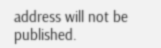address will not be published.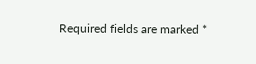Required fields are marked *